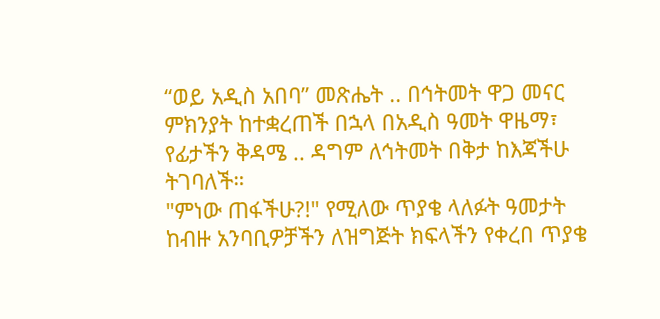“ወይ አዲስ አበባ” መጽሔት .. በኅትመት ዋጋ መናር ምክንያት ከተቋረጠች በኋላ በአዲስ ዓመት ዋዜማ፣ የፊታችን ቅዳሜ .. ዳግም ለኅትመት በቅታ ከእጃችሁ ትገባለች።
"ምነው ጠፋችሁ?!" የሚለው ጥያቄ ላለፉት ዓመታት ከብዙ አንባቢዎቻችን ለዝግጅት ክፍላችን የቀረበ ጥያቄ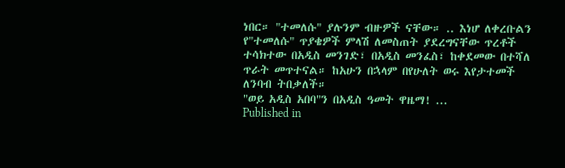ነበር። "ተመለሱ" ያሉንም ብዙዎች ናቸው። .. እነሆ ለቀረቡልን የ"ተመለሱ" ጥያቄዎች ምላሽ ለመስጠት ያደረግናቸው ጥረቶች ተሳክተው በአዲስ መንገድ፣ በአዲስ መንፈስ፣ ከቀደመው በተሻለ ጥራት መጥተናል። ከአሁን በኋላም በየሁለት ወሩ እየታተመች ለንባብ ትበቃለች።
"ወይ አዲስ አበባ"ን በአዲስ ዓመት ዋዜማ! ...
Published in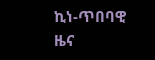ኪነ-ጥበባዊ ዜና